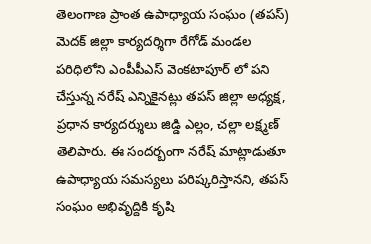తెలంగాణ ప్రాంత ఉపాధ్యాయ సంఘం (తపస్) మెదక్ జిల్లా కార్యదర్శిగా రేగోడ్ మండల పరిధిలోని ఎంపీపీఎస్ వెంకటాపూర్ లో పని చేస్తున్న నరేష్ ఎన్నికైనట్లు తపస్ జిల్లా అధ్యక్ష, ప్రధాన కార్యదర్శులు జిడ్డి ఎల్లం, చల్లా లక్ష్మణ్ తెలిపారు. ఈ సందర్బంగా నరేష్ మాట్లాడుతూ ఉపాధ్యాయ సమస్యలు పరిష్కరిస్తానని, తపస్ సంఘం అభివృద్దికి కృషి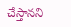చేస్తానని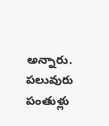అన్నారు. పలువురు పంతుళ్లు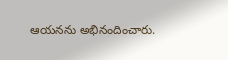ఆయనను అభినందించారు.